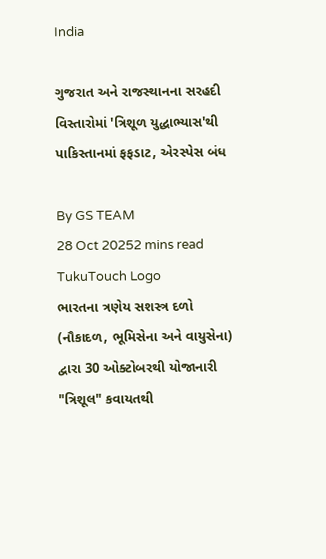India

ગુજરાત અને રાજસ્થાનના સરહદી વિસ્તારોમાં 'ત્રિશૂળ યુદ્ધાભ્યાસ'થી પાકિસ્તાનમાં ફફડાટ, એરસ્પેસ બંધ

By GS TEAM
28 Oct 20252 mins read
TukuTouch Logo
ભારતના ત્રણેય સશસ્ત્ર દળો (નૌકાદળ, ભૂમિસેના અને વાયુસેના) દ્વારા 30 ઓક્ટોબરથી યોજાનારી "ત્રિશૂલ" કવાયતથી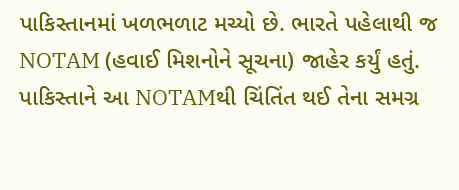પાકિસ્તાનમાં ખળભળાટ મચ્યો છે. ભારતે પહેલાથી જ NOTAM (હવાઈ મિશનોને સૂચના) જાહેર કર્યું હતું. પાકિસ્તાને આ NOTAMથી ચિંતિંત થઈ તેના સમગ્ર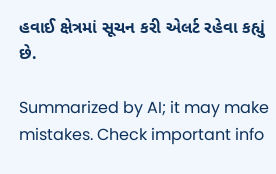હવાઈ ક્ષેત્રમાં સૂચન કરી એલર્ટ રહેવા કહ્યું છે.

Summarized by AI; it may make mistakes. Check important info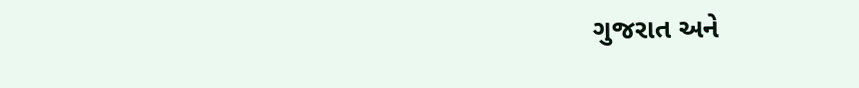ગુજરાત અને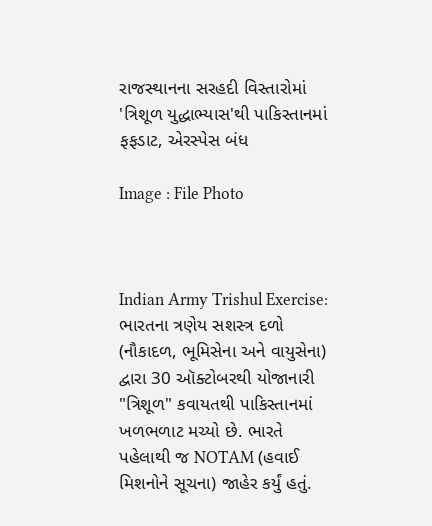રાજસ્થાનના સરહદી વિસ્તારોમાં 'ત્રિશૂળ યુદ્ધાભ્યાસ'થી પાકિસ્તાનમાં ફફડાટ, એરસ્પેસ બંધ

Image : File Photo



Indian Army Trishul Exercise: ભારતના ત્રણેય સશસ્ત્ર દળો (નૌકાદળ, ભૂમિસેના અને વાયુસેના) દ્વારા 30 ઑક્ટોબરથી યોજાનારી "ત્રિશૂળ" કવાયતથી પાકિસ્તાનમાં ખળભળાટ મચ્યો છે. ભારતે પહેલાથી જ NOTAM (હવાઈ મિશનોને સૂચના) જાહેર કર્યું હતું.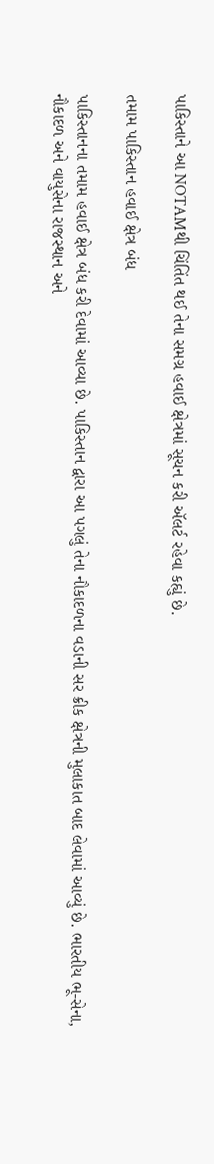પાકિસ્તાને આ NOTAMથી ચિંતિંત થઈ તેના સમગ્ર હવાઈ ક્ષેત્રમાં સૂચન કરી ઍલર્ટ રહેવા કહ્યું છે.

તમામ પાકિસ્તાન હવાઈ ક્ષેત્ર બંધ

પાકિસ્તાનના તમામ હવાઈ ક્ષેત્ર બંધ કરી દેવામાં આવ્યા છે. પાકિસ્તાન દ્વારા આ પગલું તેના નૌકાદળના વડાની સર ક્રીક ક્ષેત્રની મુલાકાત બાદ લેવામાં આવ્યું છે. ભારતીય ભૂ-સેના, નૌકાદળ અને વાયુસેના રાજસ્થાન અને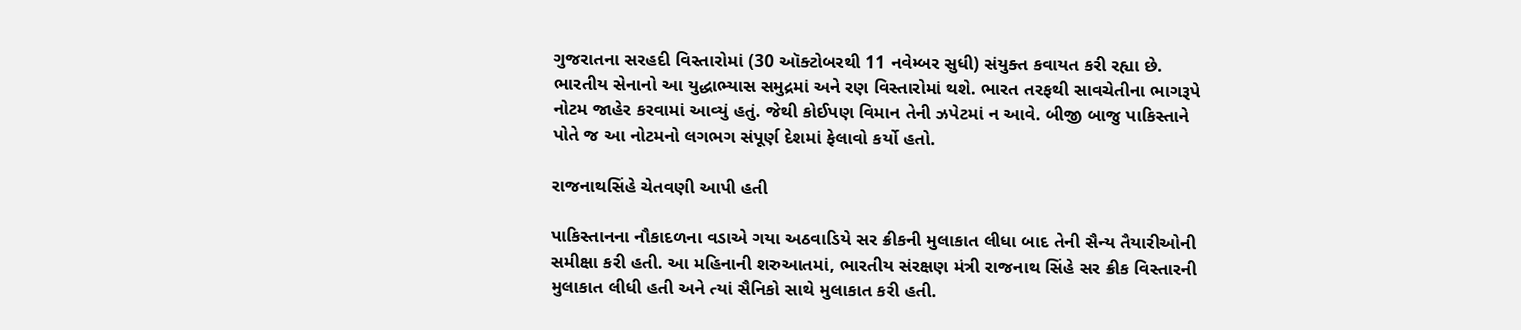ગુજરાતના સરહદી વિસ્તારોમાં (30 ઑક્ટોબરથી 11 નવેમ્બર સુધી) સંયુક્ત કવાયત કરી રહ્યા છે. ભારતીય સેનાનો આ યુદ્ધાભ્યાસ સમુદ્રમાં અને રણ વિસ્તારોમાં થશે. ભારત તરફથી સાવચેતીના ભાગરૂપે નોટમ જાહેર કરવામાં આવ્યું હતું. જેથી કોઈપણ વિમાન તેની ઝપેટમાં ન આવે. બીજી બાજુ પાકિસ્તાને પોતે જ આ નોટમનો લગભગ સંપૂર્ણ દેશમાં ફેલાવો કર્યો હતો.

રાજનાથસિંહે ચેતવણી આપી હતી

પાકિસ્તાનના નૌકાદળના વડાએ ગયા અઠવાડિયે સર ક્રીકની મુલાકાત લીધા બાદ તેની સૈન્ય તૈયારીઓની સમીક્ષા કરી હતી. આ મહિનાની શરુઆતમાં, ભારતીય સંરક્ષણ મંત્રી રાજનાથ સિંહે સર ક્રીક વિસ્તારની મુલાકાત લીધી હતી અને ત્યાં સૈનિકો સાથે મુલાકાત કરી હતી.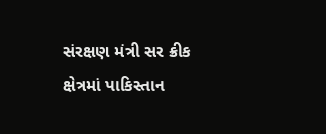સંરક્ષણ મંત્રી સર ક્રીક ક્ષેત્રમાં પાકિસ્તાન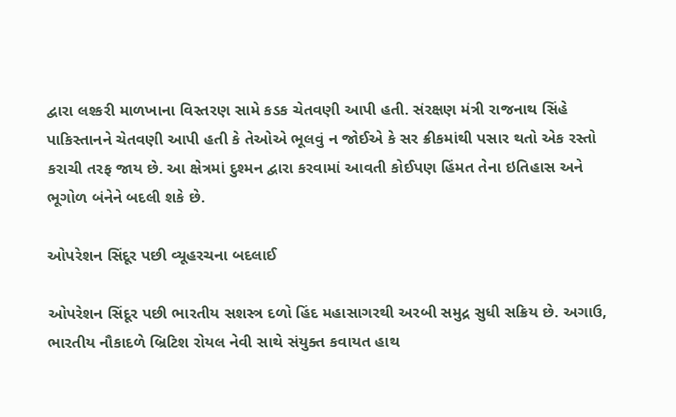દ્વારા લશ્કરી માળખાના વિસ્તરણ સામે કડક ચેતવણી આપી હતી. સંરક્ષણ મંત્રી રાજનાથ સિંહે પાકિસ્તાનને ચેતવણી આપી હતી કે તેઓએ ભૂલવું ન જોઈએ કે સર ક્રીકમાંથી પસાર થતો એક રસ્તો કરાચી તરફ જાય છે. આ ક્ષેત્રમાં દુશ્મન દ્વારા કરવામાં આવતી કોઈપણ હિંમત તેના ઇતિહાસ અને ભૂગોળ બંનેને બદલી શકે છે.

ઓપરેશન સિંદૂર પછી વ્યૂહરચના બદલાઈ

ઓપરેશન સિંદૂર પછી ભારતીય સશસ્ત્ર દળો હિંદ મહાસાગરથી અરબી સમુદ્ર સુધી સક્રિય છે. અગાઉ, ભારતીય નૌકાદળે બ્રિટિશ રોયલ નેવી સાથે સંયુક્ત કવાયત હાથ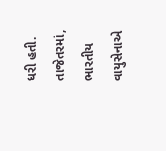ધરી હતી. તાજેતરમાં, ભારતીય વાયુસેનાએ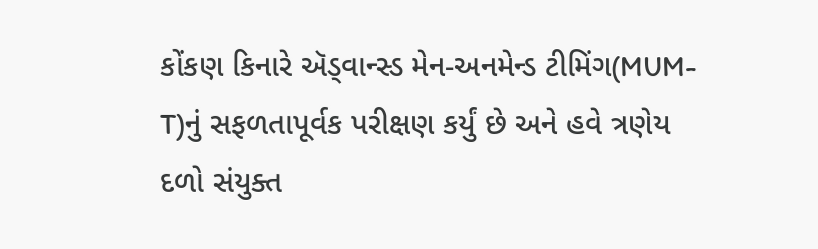કોંકણ કિનારે ઍડ્વાન્સ્ડ મેન-અનમેન્ડ ટીમિંગ(MUM-T)નું સફળતાપૂર્વક પરીક્ષણ કર્યું છે અને હવે ત્રણેય દળો સંયુક્ત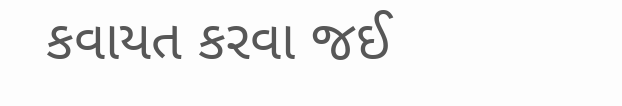કવાયત કરવા જઈ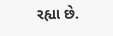રહ્યા છે.